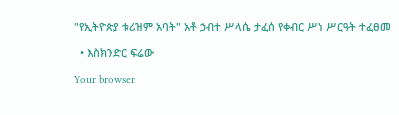"የኢትዮጵያ ቱሪዝም አባት" አቶ ኃብተ ሥላሴ ታፈሰ የቀብር ሥነ ሥርዓት ተፈፀመ

  • እስክንድር ፍሬው

Your browser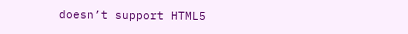doesn’t support HTML5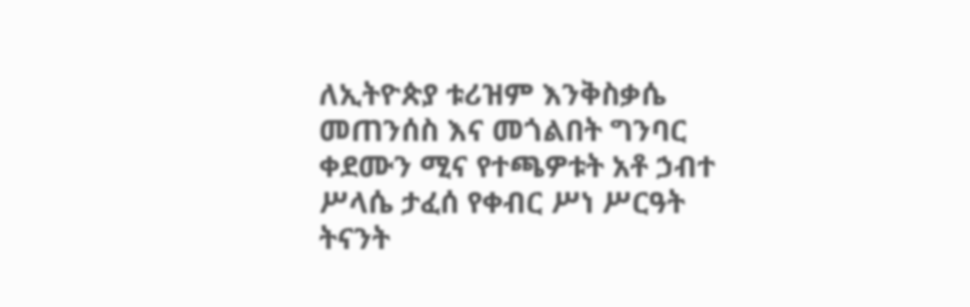ለኢትዮጵያ ቱሪዝም እንቅስቃሴ መጠንሰስ እና መጎልበት ግንባር ቀደሙን ሚና የተጫዎቱት አቶ ኃብተ ሥላሴ ታፈሰ የቀብር ሥነ ሥርዓት ትናንት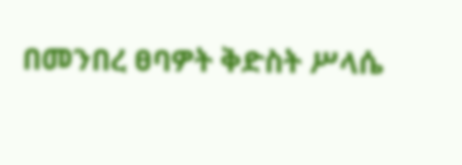በመንበረ ፀባዎት ቅድስት ሥላሴ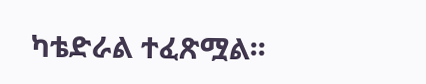ካቴድራል ተፈጽሟል፡፡